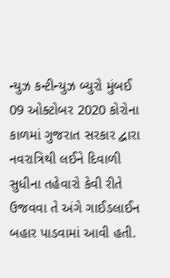ન્યુઝ કન્ટીન્યુઝ બ્યુરો મુંબઈ 09 ઓક્ટોબર 2020 કોરોના કાળમાં ગુજરાત સરકાર દ્વારા નવરાત્રિથી લઈને દિવાળી સુધીના તહેવારો કેવી રીતે ઉજવવા તે અંગે ગાઈડલાઈન બહાર પાડવામાં આવી હતી.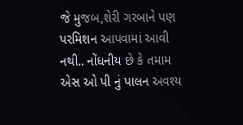જે મુજબ,શેરી ગરબાને પણ પરમિશન આપવામાં આવી નથી.. નોંધનીય છે કે તમામ એસ ઓ પી નું પાલન અવશ્ય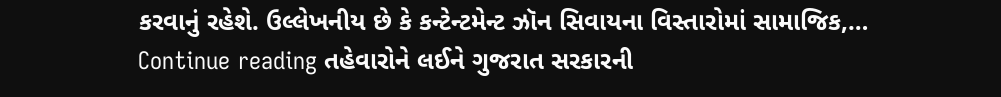કરવાનું રહેશે. ઉલ્લેખનીય છે કે કન્ટેન્ટમેન્ટ ઝૉન સિવાયના વિસ્તારોમાં સામાજિક,… Continue reading તહેવારોને લઈને ગુજરાત સરકારની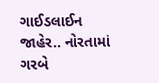ગાઈડલાઈન જાહેર.. નોરતામાં ગરબે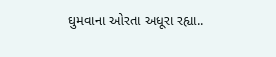ઘુમવાના ઓરતા અધૂરા રહ્યા..